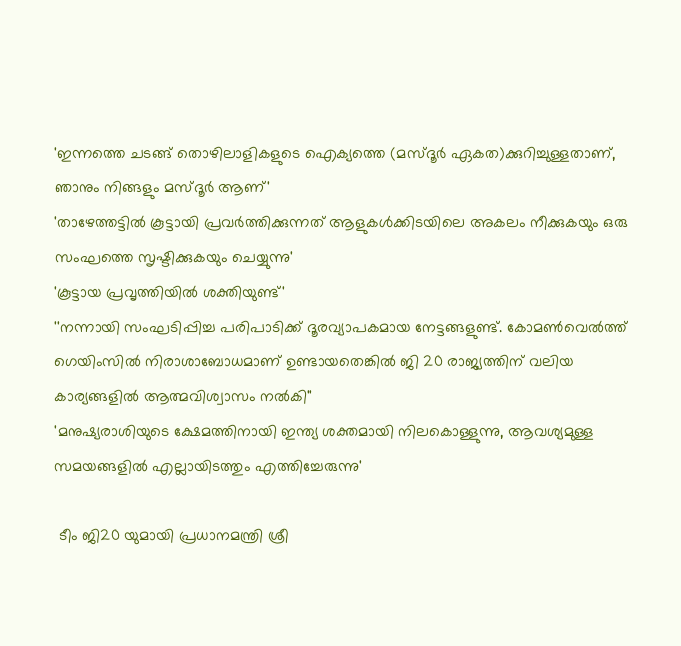'ഇന്നത്തെ ചടങ്ങ് തൊഴിലാളികളുടെ ഐക്യത്തെ (മസ്ദൂര്‍ ഏകത)ക്കുറിച്ചുള്ളതാണ്, ഞാനും നിങ്ങളും മസ്ദൂര്‍ ആണ്'
'താഴേത്തട്ടില്‍ കൂട്ടായി പ്രവര്‍ത്തിക്കുന്നത് ആളുകള്‍ക്കിടയിലെ അകലം നീക്കുകയും ഒരു സംഘത്തെ സൃഷ്ടിക്കുകയും ചെയ്യുന്നു'
'കൂട്ടായ പ്രവൃത്തിയില്‍ ശക്തിയുണ്ട്'
''നന്നായി സംഘടിപ്പിച്ച പരിപാടിക്ക് ദൂരവ്യാപകമായ നേട്ടങ്ങളുണ്ട്. കോമണ്‍വെല്‍ത്ത് ഗെയിംസില്‍ നിരാശാബോധമാണ് ഉണ്ടായതെങ്കില്‍ ജി 20 രാജ്യത്തിന് വലിയ കാര്യങ്ങളില്‍ ആത്മവിശ്വാസം നല്‍കി''
'മനുഷ്യരാശിയുടെ ക്ഷേമത്തിനായി ഇന്ത്യ ശക്തമായി നിലകൊള്ളുന്നു, ആവശ്യമുള്ള സമയങ്ങളില്‍ എല്ലായിടത്തും എത്തിച്ചേരുന്നു'

 ടീം ജി20 യുമായി പ്രധാനമന്ത്രി ശ്രീ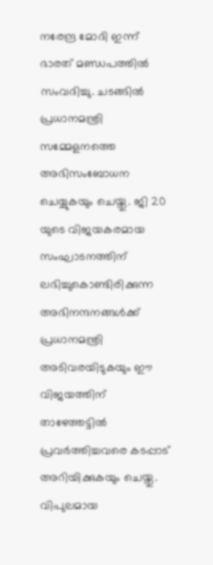നരേന്ദ്ര മോദി ഇന്ന് ഭാരത് മണ്ഡപത്തില്‍ സംവദിച്ചു. ചടങ്ങില്‍ പ്രധാനമന്ത്രി സമ്മേളനത്തെ അഭിസംബോധന ചെയ്യുകയും ചെയ്തു. ജി 20 യുടെ വിജയകരമായ സംഘാടനത്തിന് ലഭിച്ചുകൊണ്ടിരിക്കുന്ന അഭിനന്ദനങ്ങള്‍ക്ക് പ്രധാനമന്ത്രി അടിവരയിടുകയും ഈ വിജയത്തിന് താഴേത്തട്ടില്‍ പ്രവര്‍ത്തിച്ചവരെ കടപ്പാട് അറിയിക്കുകയും ചെയ്തു.
വിപുലമായ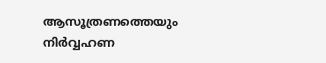ആസൂത്രണത്തെയും നിര്‍വ്വഹണ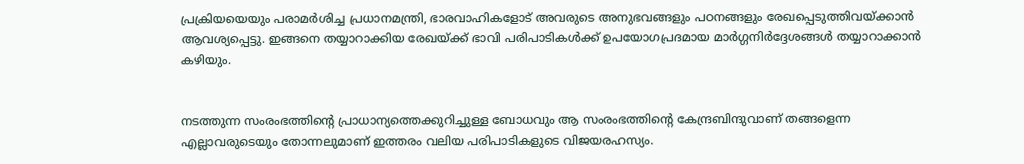പ്രക്രിയയെയും പരാമര്‍ശിച്ച പ്രധാനമന്ത്രി, ഭാരവാഹികളോട് അവരുടെ അനുഭവങ്ങളും പഠനങ്ങളും രേഖപ്പെടുത്തിവയ്ക്കാന്‍ ആവശ്യപ്പെട്ടു. ഇങ്ങനെ തയ്യാറാക്കിയ രേഖയ്ക്ക് ഭാവി പരിപാടികള്‍ക്ക് ഉപയോഗപ്രദമായ മാര്‍ഗ്ഗനിര്‍ദ്ദേശങ്ങള്‍ തയ്യാറാക്കാന്‍ കഴിയും.


നടത്തുന്ന സംരംഭത്തിന്റെ പ്രാധാന്യത്തെക്കുറിച്ചുള്ള ബോധവും ആ സംരംഭത്തിന്റെ കേന്ദ്രബിന്ദുവാണ് തങ്ങളെന്ന എല്ലാവരുടെയും തോന്നലുമാണ് ഇത്തരം വലിയ പരിപാടികളുടെ വിജയരഹസ്യം.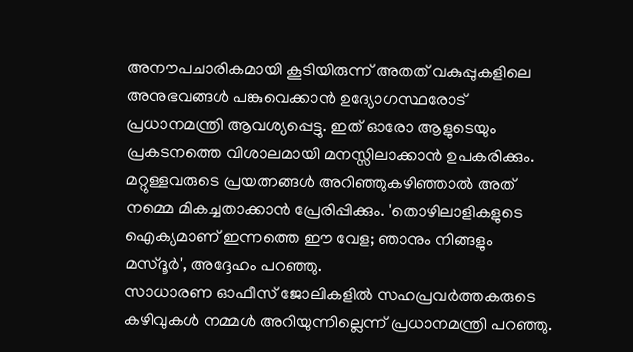അനൗപചാരികമായി കൂടിയിരുന്ന് അതത് വകുപ്പുകളിലെ അനുഭവങ്ങള്‍ പങ്കുവെക്കാന്‍ ഉദ്യോഗസ്ഥരോട് പ്രധാനമന്ത്രി ആവശ്യപ്പെട്ടു. ഇത് ഓരോ ആളുടെയും പ്രകടനത്തെ വിശാലമായി മനസ്സിലാക്കാന്‍ ഉപകരിക്കും. മറ്റുള്ളവരുടെ പ്രയത്നങ്ങള്‍ അറിഞ്ഞുകഴിഞ്ഞാല്‍ അത് നമ്മെ മികച്ചതാക്കാന്‍ പ്രേരിപ്പിക്കും. 'തൊഴിലാളികളുടെ ഐക്യമാണ് ഇന്നത്തെ ഈ വേള; ഞാനും നിങ്ങളും മസ്ദൂര്‍', അദ്ദേഹം പറഞ്ഞു.
സാധാരണ ഓഫീസ് ജോലികളില്‍ സഹപ്രവര്‍ത്തകരുടെ കഴിവുകള്‍ നമ്മള്‍ അറിയുന്നില്ലെന്ന് പ്രധാനമന്ത്രി പറഞ്ഞു.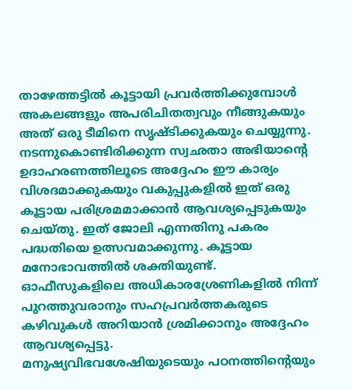താഴേത്തട്ടില്‍ കൂട്ടായി പ്രവര്‍ത്തിക്കുമ്പോള്‍ അകലങ്ങളും അപരിചിതത്വവും നീങ്ങുകയും അത് ഒരു ടീമിനെ സൃഷ്ടിക്കുകയും ചെയ്യുന്നു. നടന്നുകൊണ്ടിരിക്കുന്ന സ്വഛതാ അഭിയാന്റെ ഉദാഹരണത്തിലൂടെ അദ്ദേഹം ഈ കാര്യം വിശദമാക്കുകയും വകുപ്പുകളില്‍ ഇത് ഒരു കൂട്ടായ പരിശ്രമമാക്കാന്‍ ആവശ്യപ്പെടുകയും ചെയ്തു. ഇത് ജോലി എന്നതിനു പകരം പദ്ധതിയെ ഉത്സവമാക്കുന്നു. കൂട്ടായ മനോഭാവത്തില്‍ ശക്തിയുണ്ട്.
ഓഫീസുകളിലെ അധികാരശ്രേണികളില്‍ നിന്ന് പുറത്തുവരാനും സഹപ്രവര്‍ത്തകരുടെ കഴിവുകള്‍ അറിയാന്‍ ശ്രമിക്കാനും അദ്ദേഹം ആവശ്യപ്പെട്ടു.
മനുഷ്യവിഭവശേഷിയുടെയും പഠനത്തിന്റെയും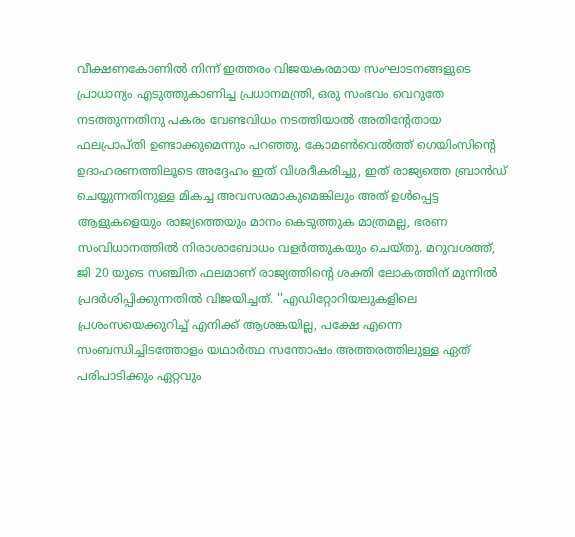വീക്ഷണകോണില്‍ നിന്ന് ഇത്തരം വിജയകരമായ സംഘാടനങ്ങളുടെ പ്രാധാന്യം എടുത്തുകാണിച്ച പ്രധാനമന്ത്രി, ഒരു സംഭവം വെറുതേ നടത്തുന്നതിനു പകരം വേണ്ടവിധം നടത്തിയാല്‍ അതിന്റേതായ ഫലപ്രാപ്തി ഉണ്ടാക്കുമെന്നും പറഞ്ഞു. കോമണ്‍വെല്‍ത്ത് ഗെയിംസിന്റെ ഉദാഹരണത്തിലൂടെ അദ്ദേഹം ഇത് വിശദീകരിച്ചു, ഇത് രാജ്യത്തെ ബ്രാന്‍ഡ് ചെയ്യുന്നതിനുള്ള മികച്ച അവസരമാകുമെങ്കിലും അത് ഉള്‍പ്പെട്ട ആളുകളെയും രാജ്യത്തെയും മാനം കെടുത്തുക മാത്രമല്ല, ഭരണ സംവിധാനത്തില്‍ നിരാശാബോധം വളര്‍ത്തുകയും ചെയ്തു. മറുവശത്ത്, ജി 20 യുടെ സഞ്ചിത ഫലമാണ് രാജ്യത്തിന്റെ ശക്തി ലോകത്തിന് മുന്നില്‍ പ്രദര്‍ശിപ്പിക്കുന്നതില്‍ വിജയിച്ചത്. ''എഡിറ്റോറിയലുകളിലെ പ്രശംസയെക്കുറിച്ച് എനിക്ക് ആശങ്കയില്ല, പക്ഷേ എന്നെ സംബന്ധിച്ചിടത്തോളം യഥാര്‍ത്ഥ സന്തോഷം അത്തരത്തിലുള്ള ഏത് പരിപാടിക്കും ഏറ്റവും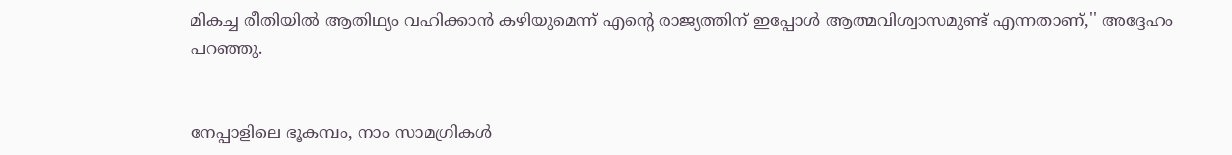മികച്ച രീതിയില്‍ ആതിഥ്യം വഹിക്കാന്‍ കഴിയുമെന്ന് എന്റെ രാജ്യത്തിന് ഇപ്പോള്‍ ആത്മവിശ്വാസമുണ്ട് എന്നതാണ്,'' അദ്ദേഹം പറഞ്ഞു.


നേപ്പാളിലെ ഭൂകമ്പം, നാം സാമഗ്രികള്‍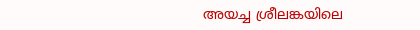അയച്ച ശ്രീലങ്കയിലെ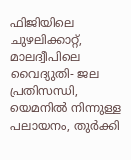ഫിജിയിലെ ചുഴലിക്കാറ്റ്, മാലദ്വീപിലെ വൈദ്യുതി- ജല പ്രതിസന്ധി, യെമനില്‍ നിന്നുള്ള പലായനം, തുര്‍ക്കി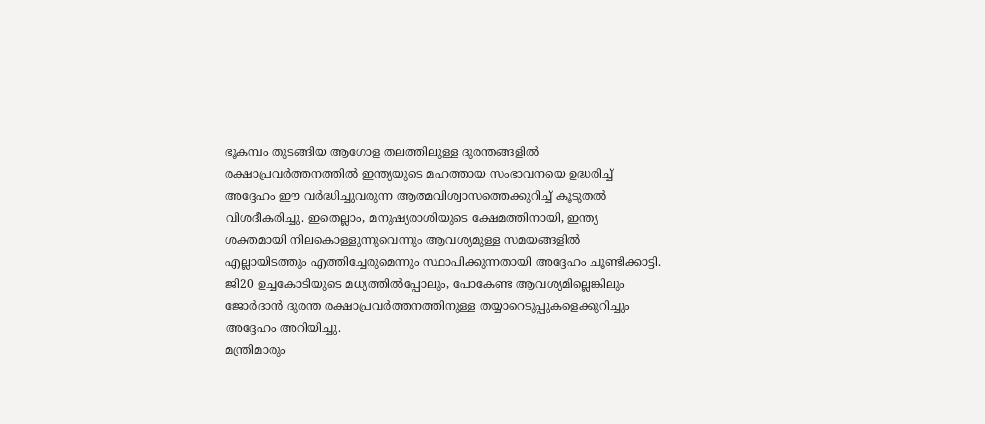ഭൂകമ്പം തുടങ്ങിയ ആഗോള തലത്തിലുള്ള ദുരന്തങ്ങളില്‍ രക്ഷാപ്രവര്‍ത്തനത്തില്‍ ഇന്ത്യയുടെ മഹത്തായ സംഭാവനയെ ഉദ്ധരിച്ച് അദ്ദേഹം ഈ വര്‍ദ്ധിച്ചുവരുന്ന ആത്മവിശ്വാസത്തെക്കുറിച്ച് കൂടുതല്‍ വിശദീകരിച്ചു. ഇതെല്ലാം, മനുഷ്യരാശിയുടെ ക്ഷേമത്തിനായി, ഇന്ത്യ ശക്തമായി നിലകൊള്ളുന്നുവെന്നും ആവശ്യമുള്ള സമയങ്ങളില്‍ എല്ലായിടത്തും എത്തിച്ചേരുമെന്നും സ്ഥാപിക്കുന്നതായി അദ്ദേഹം ചൂണ്ടിക്കാട്ടി. ജി20 ഉച്ചകോടിയുടെ മധ്യത്തില്‍പ്പോലും, പോകേണ്ട ആവശ്യമില്ലെങ്കിലും ജോര്‍ദാന്‍ ദുരന്ത രക്ഷാപ്രവര്‍ത്തനത്തിനുള്ള തയ്യാറെടുപ്പുകളെക്കുറിച്ചും അദ്ദേഹം അറിയിച്ചു.
മന്ത്രിമാരും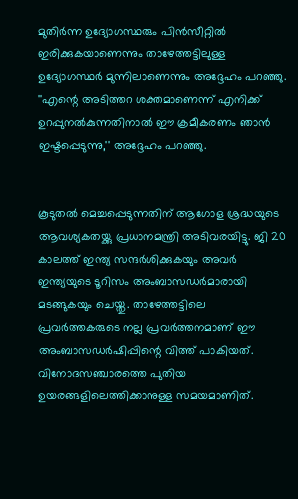മുതിര്‍ന്ന ഉദ്യോഗസ്ഥരും പിന്‍സീറ്റില്‍ ഇരിക്കുകയാണെന്നും താഴേത്തട്ടിലുള്ള ഉദ്യോഗസ്ഥര്‍ മുന്നിലാണെന്നും അദ്ദേഹം പറഞ്ഞു. ''എന്റെ അടിത്തറ ശക്തമാണെന്ന് എനിക്ക് ഉറപ്പുനല്‍കുന്നതിനാല്‍ ഈ ക്രമീകരണം ഞാന്‍ ഇഷ്ടപ്പെടുന്നു,'' അദ്ദേഹം പറഞ്ഞു.


കൂടുതല്‍ മെച്ചപ്പെടുന്നതിന് ആഗോള ശ്രദ്ധയുടെ ആവശ്യകതയ്ക്കു പ്രധാനമന്ത്രി അടിവരയിട്ടു. ജി 20 കാലത്ത് ഇന്ത്യ സന്ദര്‍ശിക്കുകയും അവര്‍ ഇന്ത്യയുടെ ടൂറിസം അംബാസഡര്‍മാരായി മടങ്ങുകയും ചെയ്തു. താഴേത്തട്ടിലെ പ്രവര്‍ത്തകരുടെ നല്ല പ്രവര്‍ത്തനമാണ് ഈ അംബാസഡര്‍ഷിപ്പിന്റെ വിത്ത് പാകിയത്. വിനോദസഞ്ചാരത്തെ പുതിയ ഉയരങ്ങളിലെത്തിക്കാനുള്ള സമയമാണിത്.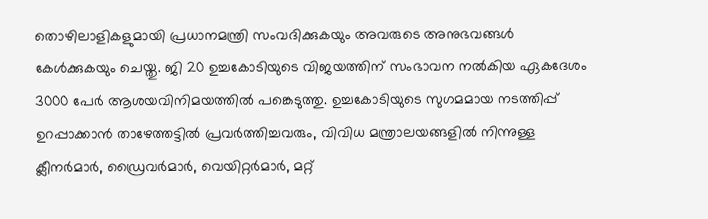തൊഴിലാളികളുമായി പ്രധാനമന്ത്രി സംവദിക്കുകയും അവരുടെ അനുഭവങ്ങള്‍ കേള്‍ക്കുകയും ചെയ്തു. ജി 20 ഉച്ചകോടിയുടെ വിജയത്തിന് സംഭാവന നല്‍കിയ ഏകദേശം 3000 പേര്‍ ആശയവിനിമയത്തില്‍ പങ്കെടുത്തു. ഉച്ചകോടിയുടെ സുഗമമായ നടത്തിപ്പ് ഉറപ്പാക്കാന്‍ താഴേത്തട്ടില്‍ പ്രവര്‍ത്തിച്ചവരും, വിവിധ മന്ത്രാലയങ്ങളില്‍ നിന്നുള്ള ക്ലീനര്‍മാര്‍, ഡ്രൈവര്‍മാര്‍, വെയിറ്റര്‍മാര്‍, മറ്റ്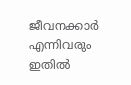ജീവനക്കാര്‍ എന്നിവരും ഇതില്‍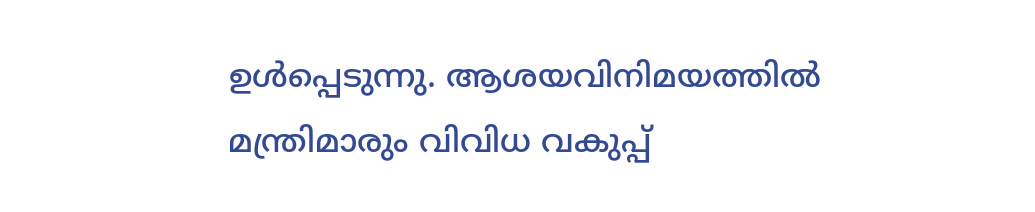ഉള്‍പ്പെടുന്നു. ആശയവിനിമയത്തില്‍ മന്ത്രിമാരും വിവിധ വകുപ്പ്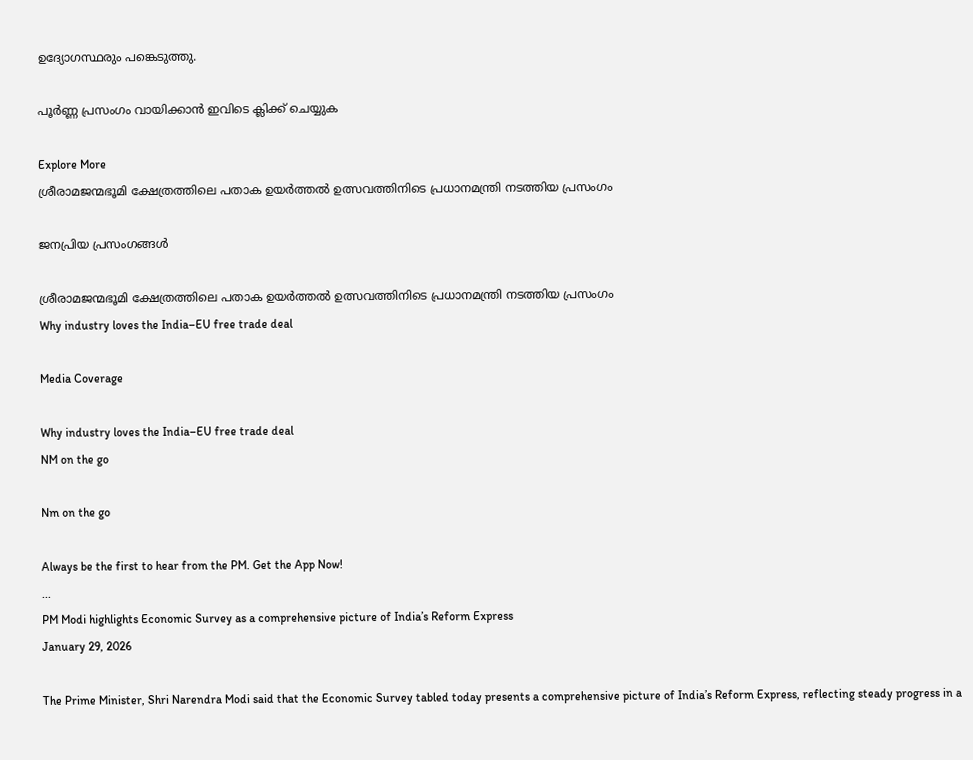ഉദ്യോഗസ്ഥരും പങ്കെടുത്തു.

പൂർണ്ണ പ്രസംഗം വായിക്കാൻ ഇവിടെ ക്ലിക്ക് ചെയ്യുക

Explore More
ശ്രീരാമജന്മഭൂമി ക്ഷേത്രത്തിലെ പതാക ഉയർത്തൽ ഉത്സവത്തിനിടെ പ്രധാനമന്ത്രി നടത്തിയ പ്രസംഗം

ജനപ്രിയ പ്രസംഗങ്ങൾ

ശ്രീരാമജന്മഭൂമി ക്ഷേത്രത്തിലെ പതാക ഉയർത്തൽ ഉത്സവത്തിനിടെ പ്രധാനമന്ത്രി നടത്തിയ പ്രസംഗം
Why industry loves the India–EU free trade deal

Media Coverage

Why industry loves the India–EU free trade deal
NM on the go

Nm on the go

Always be the first to hear from the PM. Get the App Now!
...
PM Modi highlights Economic Survey as a comprehensive picture of India’s Reform Express
January 29, 2026

The Prime Minister, Shri Narendra Modi said that the Economic Survey tabled today presents a comprehensive picture of India’s Reform Express, reflecting steady progress in a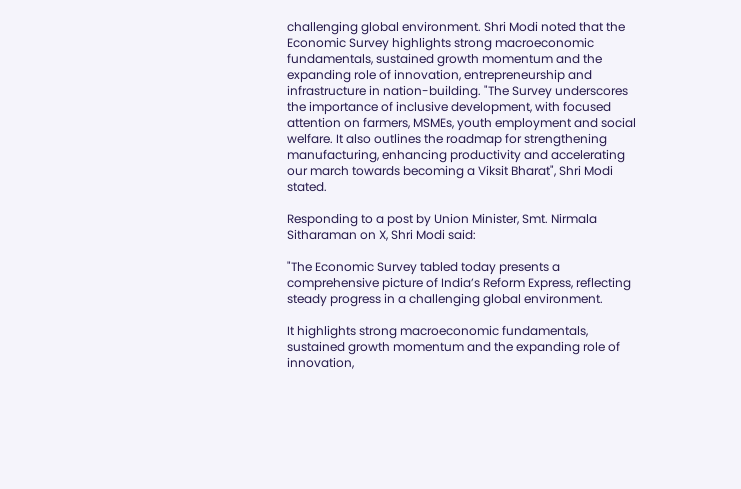challenging global environment. Shri Modi noted that the Economic Survey highlights strong macroeconomic fundamentals, sustained growth momentum and the expanding role of innovation, entrepreneurship and infrastructure in nation-building. "The Survey underscores the importance of inclusive development, with focused attention on farmers, MSMEs, youth employment and social welfare. It also outlines the roadmap for strengthening manufacturing, enhancing productivity and accelerating our march towards becoming a Viksit Bharat", Shri Modi stated.

Responding to a post by Union Minister, Smt. Nirmala Sitharaman on X, Shri Modi said:

"The Economic Survey tabled today presents a comprehensive picture of India’s Reform Express, reflecting steady progress in a challenging global environment.

It highlights strong macroeconomic fundamentals, sustained growth momentum and the expanding role of innovation,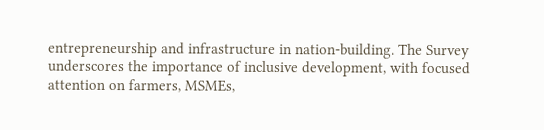entrepreneurship and infrastructure in nation-building. The Survey underscores the importance of inclusive development, with focused attention on farmers, MSMEs,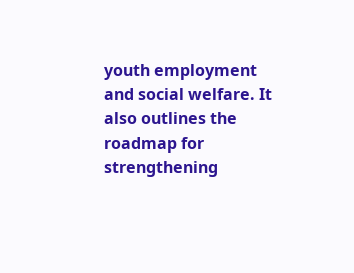youth employment and social welfare. It also outlines the roadmap for strengthening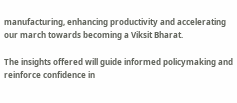manufacturing, enhancing productivity and accelerating our march towards becoming a Viksit Bharat.

The insights offered will guide informed policymaking and reinforce confidence in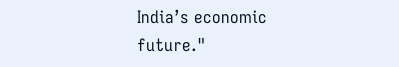India’s economic future."